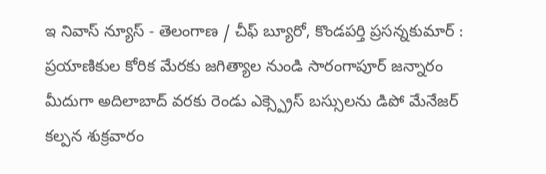ఇ నివాస్ న్యూస్ - తెలంగాణ / చీఫ్ బ్యూరో, కొండపర్తి ప్రసన్నకుమార్ : ప్రయాణికుల కోరిక మేరకు జగిత్యాల నుండి సారంగాపూర్ జన్నారం మీదుగా అదిలాబాద్ వరకు రెండు ఎక్స్ప్రెస్ బస్సులను డిపో మేనేజర్ కల్పన శుక్రవారం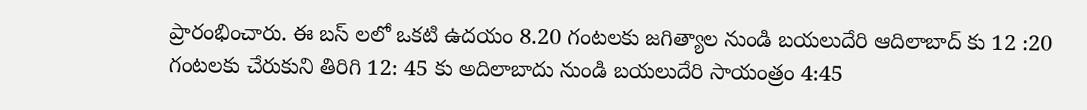ప్రారంభించారు. ఈ బస్ లలో ఒకటి ఉదయం 8.20 గంటలకు జగిత్యాల నుండి బయలుదేరి ఆదిలాబాద్ కు 12 :20 గంటలకు చేరుకుని తిరిగి 12: 45 కు అదిలాబాదు నుండి బయలుదేరి సాయంత్రం 4:45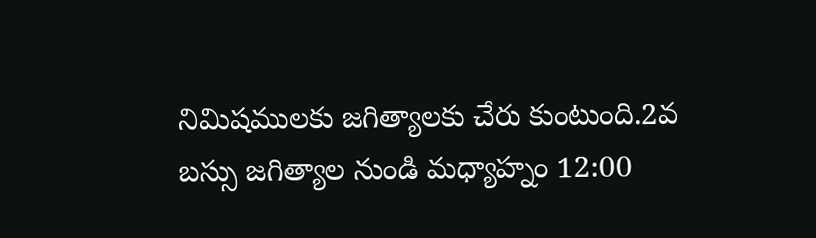నిమిషములకు జగిత్యాలకు చేరు కుంటుంది.2వ బస్సు జగిత్యాల నుండి మధ్యాహ్నం 12:00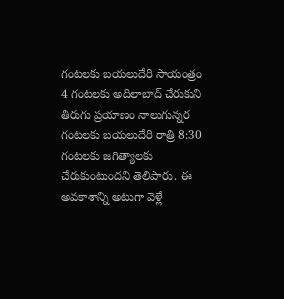గంటలకు బయలుదేరి సాయంత్రం 4 గంటలకు అదిలాబాద్ చేరుకుని తిరుగు ప్రయాణం నాలుగున్నర గంటలకు బయలుదేరి రాత్రి 8:30 గంటలకు జగిత్యాలకు చేరుకుంటుందని తెలిపారు. ఈ అవకాశాన్ని అటుగా వెళ్లే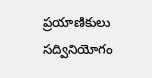ప్రయాణికులు సద్వినియోగం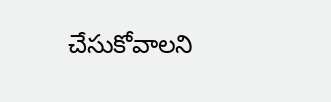చేసుకోవాలని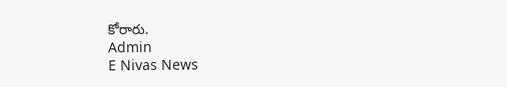కోరారు.
Admin
E Nivas News